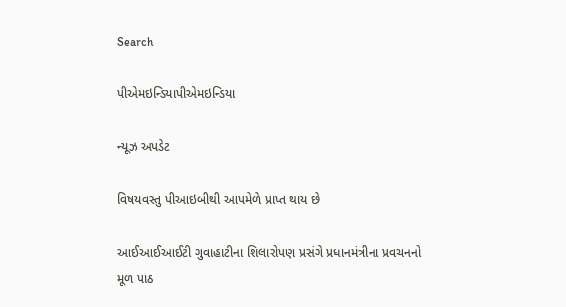Search

પીએમઇન્ડિયાપીએમઇન્ડિયા

ન્યૂઝ અપડેટ

વિષયવસ્તુ પીઆઇબીથી આપમેળે પ્રાપ્ત થાય છે

આઈઆઈઆઈટી ગુવાહાટીના શિલારોપણ પ્રસંગે પ્રધાનમંત્રીના પ્રવચનનો મૂળ પાઠ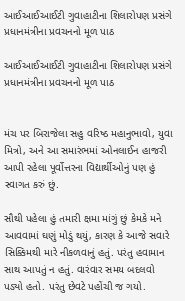આઈઆઈઆઈટી ગુવાહાટીના શિલારોપણ પ્રસંગે પ્રધાનમંત્રીના પ્રવચનનો મૂળ પાઠ

આઈઆઈઆઈટી ગુવાહાટીના શિલારોપણ પ્રસંગે પ્રધાનમંત્રીના પ્રવચનનો મૂળ પાઠ


મંચ પર બિરાજેલા સહુ વરિષ્ઠ મહાનુભાવો, યુવા મિત્રો, અને આ સમારંભમાં ઓનલાઈન હાજરી આપી રહેલા પૂર્વોત્તરના વિદ્યાર્થીઓનું પણ હું સ્વાગત કરું છું.

સૌથી પહેલા હું તમારી ક્ષમા માંગું છું કેમકે મને આવવામાં ઘણું મોડું થયું, કારણ કે આજે સવારે સિક્કિમથી મારે નીકળવાનું હતું. પરંતુ હવામાન સાથ આપતું ન હતું. વારંવાર સમય બદલવો પડ્યો હતો. પરંતુ છેવટે પહોંચી જ ગયો.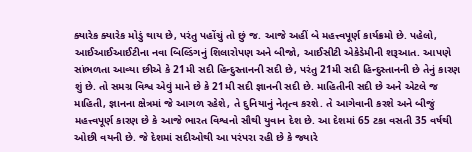ક્યારેક ક્યારેક મોડું થાય છે, પરંતુ પહોંચું તો છું જ. આજે અહીં બે મહત્ત્વપૂર્ણ કાર્યક્રમો છે. પહેલો, આઈઆઈઆઈટીના નવા બિલ્ડિંગનું શિલારોપણ અને બીજો, આઈસીટી એકેડેમીની શરૂઆત. આપણે સાંભળતા આવ્યા છીએ કે 21મી સદી હિન્દુસ્તાનની સદી છે, પરંતુ 21મી સદી હિન્દુસ્તાનની છે તેનું કારણ શું છે. તો સમગ્ર વિશ્વ એવું માને છે કે 21મી સદી જ્ઞાનની સદી છે. માહિતીની સદી છે અને એટલે જ માહિતી, જ્ઞાનના ક્ષેત્રમાં જે આગળ રહેશે, તે દુનિયાનું નેતૃત્વ કરશે. તે આગેવાની કરશે અને બીજું મહત્ત્વપૂર્ણ કારણ છે કે આજે ભારત વિશ્વનો સૌથી યુવાન દેશ છે. આ દેશમાં 65 ટકા વસતી 35 વર્ષથી ઓછી વયની છે. જે દેશમાં સદીઓથી આ પરંપરા રહી છે કે જ્યારે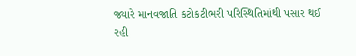જ્યારે માનવજાતિ કટોકટીભરી પરિસ્થિતિમાંથી પસાર થઈ રહી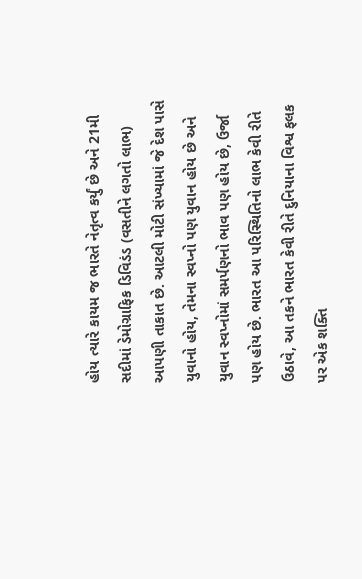હોય ત્યારે કાયમ જ ભારતે નેતૃત્વ કર્યું છે અને 21મી સદીમાં ડેમોગ્રાફિક ડિવિડંડ (વસતીને લગતો લાભ) આપણી તાકાત છે. આટલી મોટી સંખ્યામાં જે દેશ પાસે યુવાનો હોય, તેમના સ્વપ્નો પણ યુવાન હોય છે અને યુવાન સ્વપ્નોમાં સમર્પણનો ભાવ પણ હોય છે, ઉર્જા પણ હોય છે. ભારત આ પરિસ્થિતિનો લાભ કેવી રીતે ઉઠાવે, આ તકને ભારત કેવી રીતે દુનિયાના વિશ્વ ફલક પર એક શક્તિ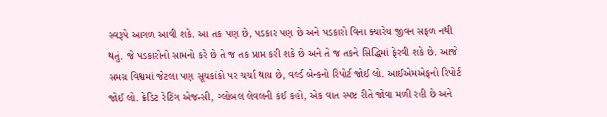સ્વરૂપે આગળ આવી શકે. આ તક પણ છે, પડકાર પણ છે અને પડકારો વિના ક્યારેય જીવન સફળ નથી થતું. જે પડકારોનો સામનો કરે છે તે જ તક પ્રાપ્ત કરી શકે છે અને તે જ તકને સિદ્ધિમાં ફેરવી શકે છે. આજે સમગ્ર વિશ્વમાં જેટલા પણ સૂચકાંકો પર ચર્ચા થાય છે, વર્લ્ડ બેન્કનો રિપોર્ટ જોઈ લો. આઈએમએફનો રિપોર્ટ જોઈ લો. ક્રેડિટ રેટિંગ એજન્સી, ગ્લોબલ લેવલની કંઈ કહો, એક વાત સ્પષ્ટ રીતે જોવા મળી રહી છે અને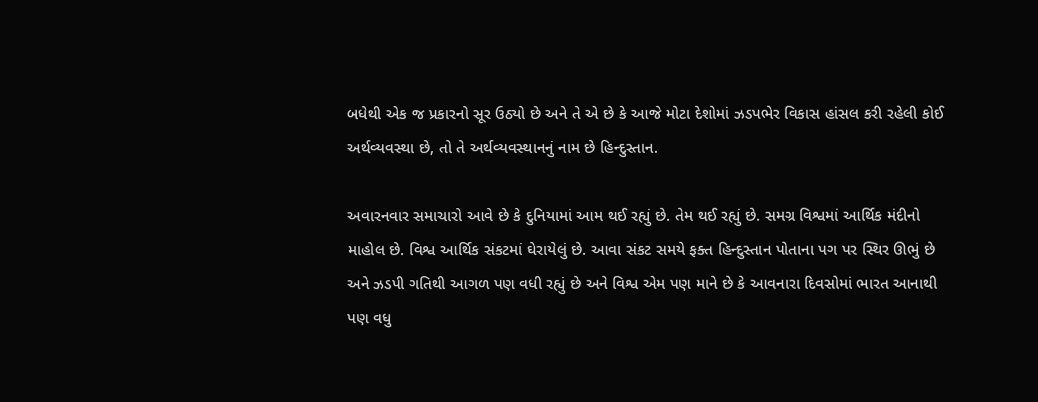બધેથી એક જ પ્રકારનો સૂર ઉઠ્યો છે અને તે એ છે કે આજે મોટા દેશોમાં ઝડપભેર વિકાસ હાંસલ કરી રહેલી કોઈ અર્થવ્યવસ્થા છે, તો તે અર્થવ્યવસ્થાનનું નામ છે હિન્દુસ્તાન.

અવારનવાર સમાચારો આવે છે કે દુનિયામાં આમ થઈ રહ્યું છે. તેમ થઈ રહ્યું છે. સમગ્ર વિશ્વમાં આર્થિક મંદીનો માહોલ છે. વિશ્વ આર્થિક સંકટમાં ઘેરાયેલું છે. આવા સંકટ સમયે ફક્ત હિન્દુસ્તાન પોતાના પગ પર સ્થિર ઊભું છે અને ઝડપી ગતિથી આગળ પણ વધી રહ્યું છે અને વિશ્વ એમ પણ માને છે કે આવનારા દિવસોમાં ભારત આનાથી પણ વધુ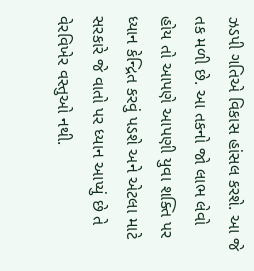ઝડપી ગતિએ વિકાસ હાંસલ કરશે. આ જે તક મળી છે. આ તકનો જો લાભ લેવો હોય તો આપણે આપણી યુવા શક્તિ પર ધ્યાન કેન્દ્રિત કરવું પડશે અને એટલા માટે સરકારે જે વાતો પર ધ્યાન આપ્યું છે તે વેરવિખેર વસ્તુઓ નથી.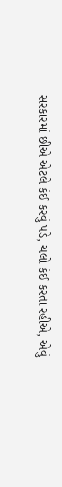સરકારમાં છીએ એટલે કંઈ કરવું પડે, ચલો કંઈ કરતા રહીએ, એવું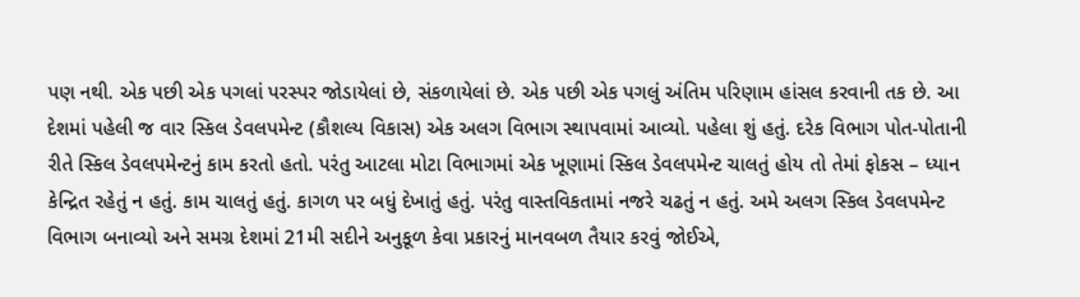પણ નથી. એક પછી એક પગલાં પરસ્પર જોડાયેલાં છે, સંકળાયેલાં છે. એક પછી એક પગલું અંતિમ પરિણામ હાંસલ કરવાની તક છે. આ દેશમાં પહેલી જ વાર સ્કિલ ડેવલપમેન્ટ (કૌશલ્ય વિકાસ) એક અલગ વિભાગ સ્થાપવામાં આવ્યો. પહેલા શું હતું. દરેક વિભાગ પોત-પોતાની રીતે સ્કિલ ડેવલપમેન્ટનું કામ કરતો હતો. પરંતુ આટલા મોટા વિભાગમાં એક ખૂણામાં સ્કિલ ડેવલપમેન્ટ ચાલતું હોય તો તેમાં ફોકસ – ધ્યાન કેન્દ્રિત રહેતું ન હતું. કામ ચાલતું હતું. કાગળ પર બધું દેખાતું હતું. પરંતુ વાસ્તવિકતામાં નજરે ચઢતું ન હતું. અમે અલગ સ્કિલ ડેવલપમેન્ટ વિભાગ બનાવ્યો અને સમગ્ર દેશમાં 21મી સદીને અનુકૂળ કેવા પ્રકારનું માનવબળ તૈયાર કરવું જોઈએ,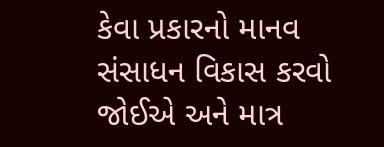કેવા પ્રકારનો માનવ સંસાધન વિકાસ કરવો જોઈએ અને માત્ર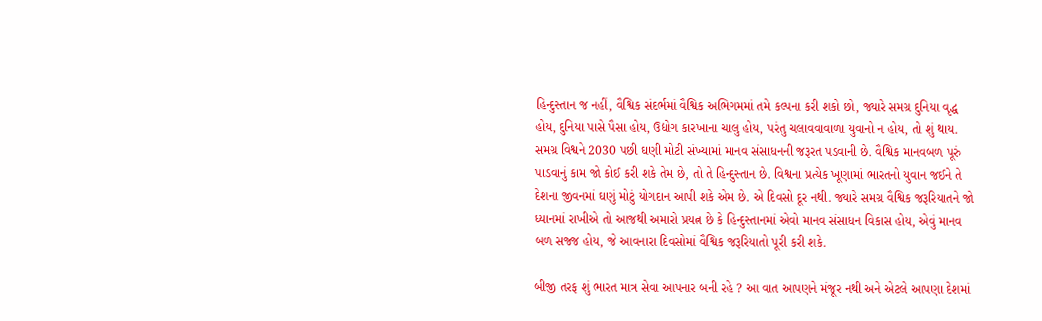હિન્દુસ્તાન જ નહીં, વૈશ્વિક સંદર્ભમાં વૈશ્વિક અભિગમમાં તમે કલ્પના કરી શકો છો, જ્યારે સમગ્ર દુનિયા વૃદ્ધ હોય, દુનિયા પાસે પૈસા હોય, ઉદ્યોગ કારખાના ચાલુ હોય, પરંતુ ચલાવવાવાળા યુવાનો ન હોય, તો શું થાય. સમગ્ર વિશ્વને 2030 પછી ઘણી મોટી સંખ્યામાં માનવ સંસાધનની જરૂરત પડવાની છે. વૈશ્વિક માનવબળ પૂરું પાડવાનું કામ જો કોઈ કરી શકે તેમ છે, તો તે હિન્દુસ્તાન છે. વિશ્વના પ્રત્યેક ખૂણામાં ભારતનો યુવાન જઈને તે દેશના જીવનમાં ઘણું મોટું યોગદાન આપી શકે એમ છે. એ દિવસો દૂર નથી. જ્યારે સમગ્ર વૈશ્વિક જરૂરિયાતને જો ધ્યાનમાં રાખીએ તો આજથી અમારો પ્રયત્ન છે કે હિન્દુસ્તાનમાં એવો માનવ સંસાધન વિકાસ હોય, એવું માનવ બળ સજ્જ હોય, જે આવનારા દિવસોમાં વૈશ્વિક જરૂરિયાતો પૂરી કરી શકે.

બીજી તરફ શું ભારત માત્ર સેવા આપનાર બની રહે ? આ વાત આપણને મંજૂર નથી અને એટલે આપણા દેશમાં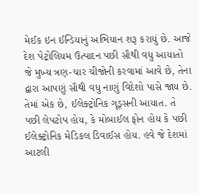મેઈક ઇન ઈન્ડિયાનું અભિયાન શરૂ કરાયું છે. આજે દેશ પેટ્રોલિયમ ઉત્પાદન પછી સૌથી વધુ આયાતો જે મુખ્ય ત્રણ-ચાર ચીજોની કરવામાં આવે છે, તેના દ્વારા આપણું સૌથી વધુ નાણું વિદેશો પાસે જાય છે. તેમાં એક છે, ઈલેક્ટ્રોનિક ગૂડ્સની આયાત. તે પછી લેપટોપ હોય, કે મોબાઈલ ફોન હોય કે પછી ઈલેક્ટ્રોનિક મેડિકલ ડિવાઈસ હોય. હવે જે દેશમાં આટલી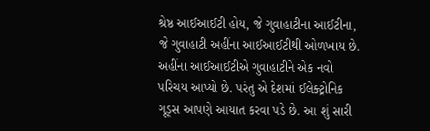શ્રેષ્ઠ આઈઆઈટી હોય, જે ગુવાહાટીના આઈટીના, જે ગુવાહાટી અહીંના આઈઆઈટીથી ઓળખાય છે. અહીંના આઈઆઈટીએ ગુવાહાટીને એક નવો પરિચય આપ્યો છે. પરંતુ એ દેશમાં ઈલેક્ટ્રોનિક ગૂડ્સ આપણે આયાત કરવા પડે છે. આ શું સારી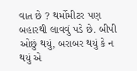વાત છે ? થર્મોમીટર પણ બહારથી લાવવું પડે છે. બીપી ઓછું થયું, બરાબર થયું કે ન થયું એ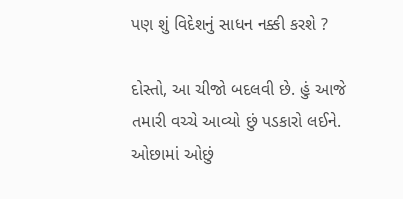પણ શું વિદેશનું સાધન નક્કી કરશે ?

દોસ્તો, આ ચીજો બદલવી છે. હું આજે તમારી વચ્ચે આવ્યો છું પડકારો લઈને. ઓછામાં ઓછું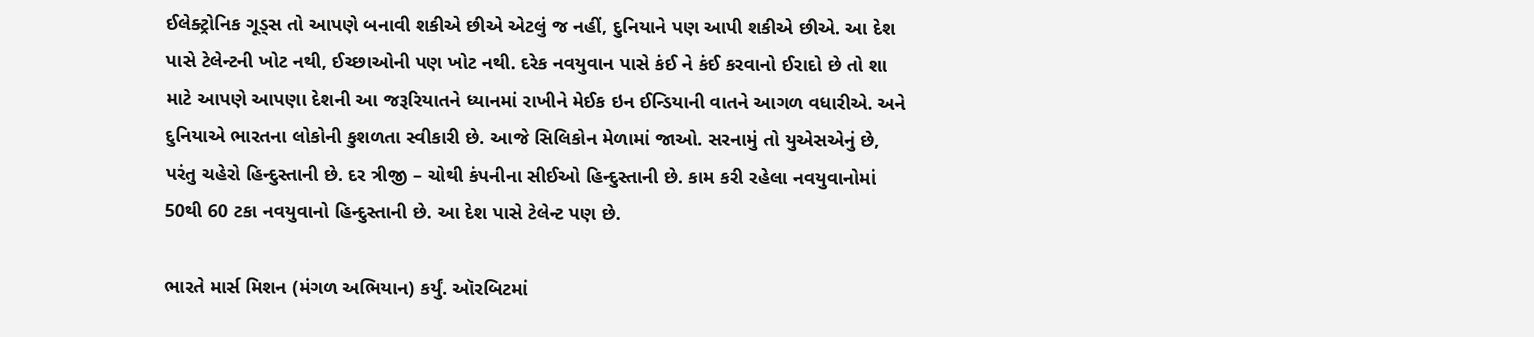ઈલેક્ટ્રોનિક ગૂડ્સ તો આપણે બનાવી શકીએ છીએ એટલું જ નહીં, દુનિયાને પણ આપી શકીએ છીએ. આ દેશ પાસે ટેલેન્ટની ખોટ નથી, ઈચ્છાઓની પણ ખોટ નથી. દરેક નવયુવાન પાસે કંઈ ને કંઈ કરવાનો ઈરાદો છે તો શા માટે આપણે આપણા દેશની આ જરૂરિયાતને ધ્યાનમાં રાખીને મેઈક ઇન ઈન્ડિયાની વાતને આગળ વધારીએ. અને દુનિયાએ ભારતના લોકોની કુશળતા સ્વીકારી છે. આજે સિલિકોન મેળામાં જાઓ. સરનામું તો યુએસએનું છે, પરંતુ ચહેરો હિન્દુસ્તાની છે. દર ત્રીજી – ચોથી કંપનીના સીઈઓ હિન્દુસ્તાની છે. કામ કરી રહેલા નવયુવાનોમાં 50થી 60 ટકા નવયુવાનો હિન્દુસ્તાની છે. આ દેશ પાસે ટેલેન્ટ પણ છે.

ભારતે માર્સ મિશન (મંગળ અભિયાન) કર્યું. ઑરબિટમાં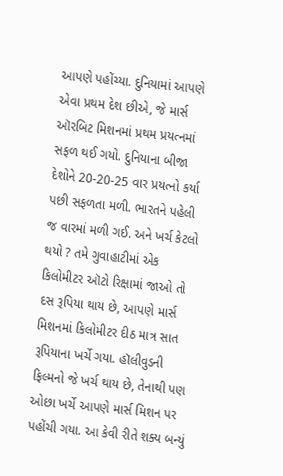આપણે પહોંચ્યા. દુનિયામાં આપણે એવા પ્રથમ દેશ છીએ, જે માર્સ ઑરબિટ મિશનમાં પ્રથમ પ્રયત્નમાં સફળ થઈ ગયો. દુનિયાના બીજા દેશોને 20-20-25 વાર પ્રયત્નો કર્યા પછી સફળતા મળી. ભારતને પહેલી જ વારમાં મળી ગઈ. અને ખર્ચ કેટલો થયો ? તમે ગુવાહાટીમાં એક કિલોમીટર ઑટો રિક્ષામાં જાઓ તો દસ રૂપિયા થાય છે, આપણે માર્સ મિશનમાં કિલોમીટર દીઠ માત્ર સાત રૂપિયાના ખર્ચે ગયા. હૉલીવુડની ફિલ્મનો જે ખર્ચ થાય છે, તેનાથી પણ ઓછા ખર્ચે આપણે માર્સ મિશન પર પહોંચી ગયા. આ કેવી રીતે શક્ય બન્યું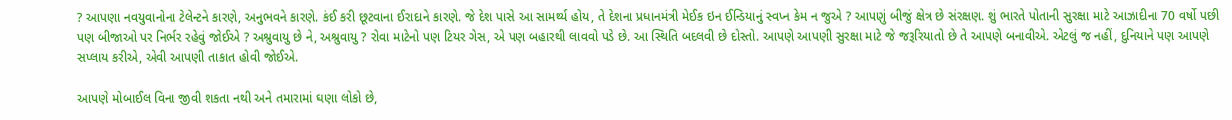? આપણા નવયુવાનોના ટેલેન્ટને કારણે, અનુભવને કારણે. કંઈ કરી છૂટવાના ઈરાદાને કારણે. જે દેશ પાસે આ સામર્થ્ય હોય, તે દેશના પ્રધાનમંત્રી મેઈક ઇન ઈન્ડિયાનું સ્વપ્ન કેમ ન જુએ ? આપણું બીજું ક્ષેત્ર છે સંરક્ષણ. શું ભારતે પોતાની સુરક્ષા માટે આઝાદીના 70 વર્ષો પછી પણ બીજાઓ પર નિર્ભર રહેવું જોઈએ ? અશ્રુવાયુ છે ને, અશ્રુવાયુ ? રોવા માટેનો પણ ટિયર ગેસ, એ પણ બહારથી લાવવો પડે છે. આ સ્થિતિ બદલવી છે દોસ્તો. આપણે આપણી સુરક્ષા માટે જે જરૂરિયાતો છે તે આપણે બનાવીએ. એટલું જ નહીં, દુનિયાને પણ આપણે સપ્લાય કરીએ, એવી આપણી તાકાત હોવી જોઈએ.

આપણે મોબાઈલ વિના જીવી શકતા નથી અને તમારામાં ઘણા લોકો છે,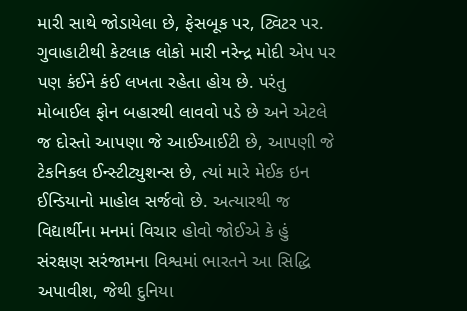મારી સાથે જોડાયેલા છે, ફેસબૂક પર, ટ્વિટર પર. ગુવાહાટીથી કેટલાક લોકો મારી નરેન્દ્ર મોદી એપ પર પણ કંઈને કંઈ લખતા રહેતા હોય છે. પરંતુ મોબાઈલ ફોન બહારથી લાવવો પડે છે અને એટલે જ દોસ્તો આપણા જે આઈઆઈટી છે, આપણી જે ટેકનિકલ ઈન્સ્ટીટ્યુશન્સ છે, ત્યાં મારે મેઈક ઇન ઈન્ડિયાનો માહોલ સર્જવો છે. અત્યારથી જ વિદ્યાર્થીના મનમાં વિચાર હોવો જોઈએ કે હું સંરક્ષણ સરંજામના વિશ્વમાં ભારતને આ સિદ્ધિ અપાવીશ, જેથી દુનિયા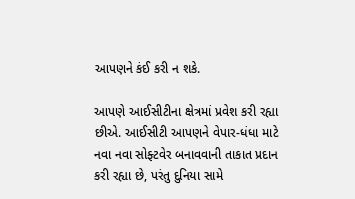આપણને કંઈ કરી ન શકે.

આપણે આઈસીટીના ક્ષેત્રમાં પ્રવેશ કરી રહ્યા છીએ. આઈસીટી આપણને વેપાર-ધંધા માટે નવા નવા સોફ્ટવેર બનાવવાની તાકાત પ્રદાન કરી રહ્યા છે, પરંતુ દુનિયા સામે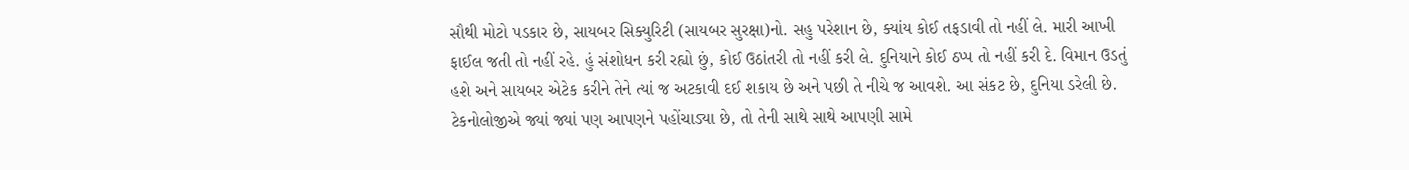સૌથી મોટો પડકાર છે, સાયબર સિક્યુરિટી (સાયબર સુરક્ષા)નો. સહુ પરેશાન છે, ક્યાંય કોઈ તફડાવી તો નહીં લે. મારી આખી ફાઈલ જતી તો નહીં રહે. હું સંશોધન કરી રહ્યો છું, કોઈ ઉઠાંતરી તો નહીં કરી લે. દુનિયાને કોઈ ઠપ્પ તો નહીં કરી દે. વિમાન ઉડતું હશે અને સાયબર એટેક કરીને તેને ત્યાં જ અટકાવી દઈ શકાય છે અને પછી તે નીચે જ આવશે. આ સંકટ છે, દુનિયા ડરેલી છે. ટેકનોલોજીએ જ્યાં જ્યાં પણ આપણને પહોંચાડ્યા છે, તો તેની સાથે સાથે આપણી સામે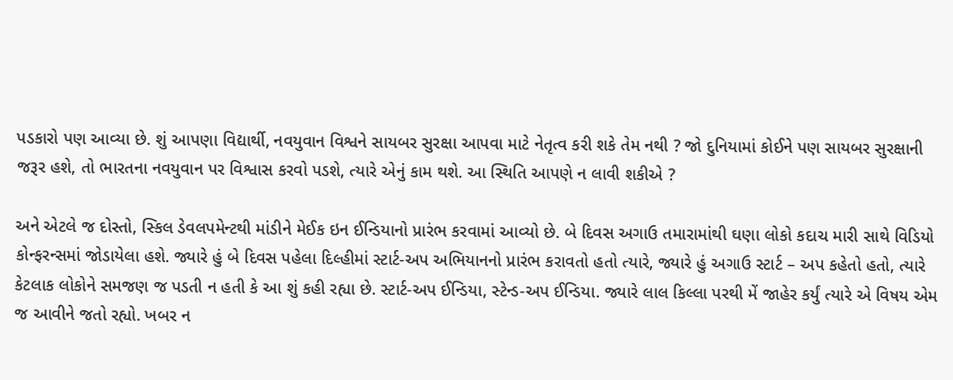પડકારો પણ આવ્યા છે. શું આપણા વિદ્યાર્થી, નવયુવાન વિશ્વને સાયબર સુરક્ષા આપવા માટે નેતૃત્વ કરી શકે તેમ નથી ? જો દુનિયામાં કોઈને પણ સાયબર સુરક્ષાની જરૂર હશે, તો ભારતના નવયુવાન પર વિશ્વાસ કરવો પડશે, ત્યારે એનું કામ થશે. આ સ્થિતિ આપણે ન લાવી શકીએ ?

અને એટલે જ દોસ્તો, સ્કિલ ડેવલપમેન્ટથી માંડીને મેઈક ઇન ઈન્ડિયાનો પ્રારંભ કરવામાં આવ્યો છે. બે દિવસ અગાઉ તમારામાંથી ઘણા લોકો કદાચ મારી સાથે વિડિયો કોન્ફરન્સમાં જોડાયેલા હશે. જ્યારે હું બે દિવસ પહેલા દિલ્હીમાં સ્ટાર્ટ-અપ અભિયાનનો પ્રારંભ કરાવતો હતો ત્યારે, જ્યારે હું અગાઉ સ્ટાર્ટ – અપ કહેતો હતો, ત્યારે કેટલાક લોકોને સમજણ જ પડતી ન હતી કે આ શું કહી રહ્યા છે. સ્ટાર્ટ-અપ ઈન્ડિયા, સ્ટેન્ડ-અપ ઈન્ડિયા. જ્યારે લાલ કિલ્લા પરથી મેં જાહેર કર્યું ત્યારે એ વિષય એમ જ આવીને જતો રહ્યો. ખબર ન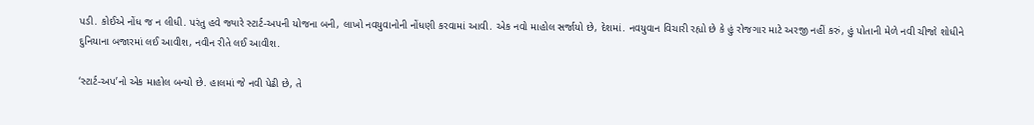પડી. કોઈએ નોંધ જ ન લીધી. પરંતુ હવે જ્યારે સ્ટાર્ટ-અપની યોજના બની, લાખો નવયુવાનોની નોંધણી કરવામાં આવી. એક નવો માહોલ સર્જાયો છે, દેશમાં. નવયુવાન વિચારી રહ્યો છે કે હું રોજગાર માટે અરજી નહીં કરું, હું પોતાની મેળે નવી ચીજો શોધીને દુનિયાના બજારમાં લઈ આવીશ, નવીન રીતે લઈ આવીશ.

‘સ્ટાર્ટ-અપ’નો એક માહોલ બન્યો છે. હાલમાં જે નવી પેઢી છે, તે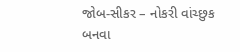જોબ-સીકર – નોકરી વાંચ્છુક બનવા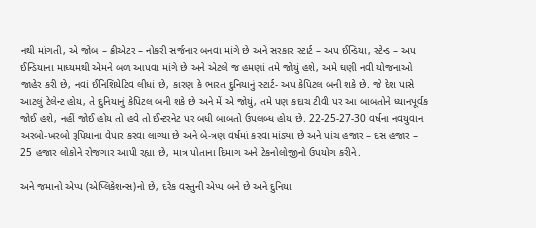નથી માંગતી, એ જોબ – ક્રીએટર – નોકરી સર્જનાર બનવા માંગે છે અને સરકાર સ્ટાર્ટ – અપ ઈન્ડિયા, સ્ટેન્ડ – અપ ઈન્ડિયાના માધ્યમથી એમને બળ આપવા માંગે છે અને એટલે જ હમણાં તમે જોયું હશે, અમે ઘણી નવી યોજનાઓ જાહેર કરી છે, નવાં ઈનિશિયેટિવ લીધાં છે, કારણ કે ભારત દુનિયાનું સ્ટાર્ટ- અપ કેપિટલ બની શકે છે. જે દેશ પાસે આટલું ટેલેન્ટ હોય, તે દુનિયાનું કેપિટલ બની શકે છે અને મેં એ જોયું, તમે પણ કદાચ ટીવી પર આ બાબતોને ધ્યાનપૂર્વક જોઈ હશે, નહીં જોઈ હોય તો હવે તો ઈન્ટરનેટ પર બધી બાબતો ઉપલબ્ધ હોય છે. 22-25-27-30 વર્ષના નવયુવાન અરબો-ખરબો રૂપિયાના વેપાર કરવા લાગ્યા છે અને બે-ત્રણ વર્ષમાં કરવા માંડ્યા છે અને પાંચ હજાર – દસ હજાર – 25 હજાર લોકોને રોજગાર આપી રહ્યા છે, માત્ર પોતાના દિમાગ અને ટેકનોલોજીનો ઉપયોગ કરીને.

અને જમાનો એપ્પ (એપ્લિકેશન્સ)નો છે, દરેક વસ્તુની એપ્પ બને છે અને દુનિયા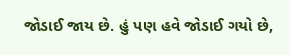જોડાઈ જાય છે. હું પણ હવે જોડાઈ ગયો છે,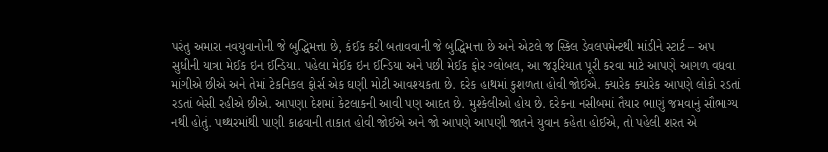પરંતુ અમારા નવયુવાનોની જે બુદ્ધિમત્તા છે, કંઈક કરી બતાવવાની જે બુદ્ધિમત્તા છે અને એટલે જ સ્કિલ ડેવલપમેન્ટથી માંડીને સ્ટાર્ટ – અપ સુધીની યાત્રા મેઈક ઇન ઈન્ડિયા. પહેલા મેઈક ઇન ઈન્ડિયા અને પછી મેઈક ફોર ગ્લોબલ, આ જરૂરિયાત પૂરી કરવા માટે આપણે આગળ વધવા માંગીએ છીએ અને તેમાં ટેકનિકલ ફોર્સ એક ઘણી મોટી આવશ્યકતા છે. દરેક હાથમાં કુશળતા હોવી જોઈએ. ક્યારેક ક્યારેક આપણે લોકો રડતાં રડતાં બેસી રહીએ છીએ. આપણા દેશમાં કેટલાકની આવી પણ આદત છે. મુશ્કેલીઓ હોય છે. દરેકના નસીબમાં તૈયાર ભાણું જમવાનું સૌભાગ્ય નથી હોતું. પથ્થરમાંથી પાણી કાઢવાની તાકાત હોવી જોઈએ અને જો આપણે આપણી જાતને યુવાન કહેતા હોઈએ, તો પહેલી શરત એ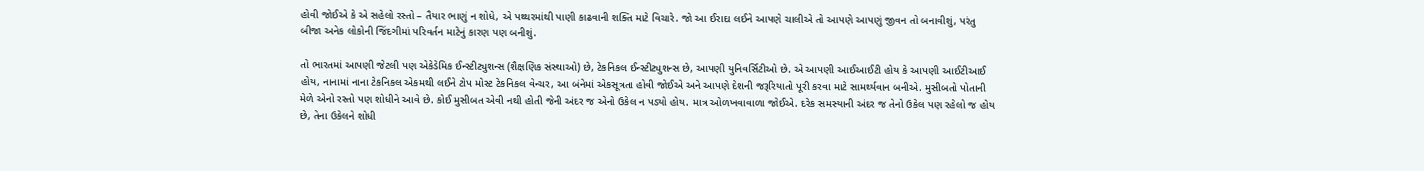હોવી જોઈએ કે એ સહેલો રસ્તો – તૈયાર ભાણું ન શોધે, એ પથ્થરમાંથી પાણી કાઢવાની શક્તિ માટે વિચારે. જો આ ઈરાદા લઈને આપણે ચાલીએ તો આપણે આપણું જીવન તો બનાવીશું, પરંતુ બીજા અનેક લોકોની જિંદગીમાં પરિવર્તન માટેનું કારણ પણ બનીશું.

તો ભારતમાં આપણી જેટલી પણ એકેડેમિક ઈન્સ્ટીટ્યુશન્સ (શૈક્ષણિક સંસ્થાઓ) છે, ટેકનિકલ ઈન્સ્ટીટ્યુશન્સ છે, આપણી યુનિવર્સિટીઓ છે. એ આપણી આઈઆઈટી હોય કે આપણી આઈટીઆઈ હોય, નાનામાં નાના ટેકનિકલ એકમથી લઈને ટોપ મોસ્ટ ટેકનિકલ વેન્ચર, આ બંનેમાં એકસૂત્રતા હોવી જોઈએ અને આપણે દેશની જરૂરિયાતો પૂરી કરવા માટે સામર્થ્યવાન બનીએ. મુસીબતો પોતાની મેળે એનો રસ્તો પણ શોધીને આવે છે. કોઈ મુસીબત એવી નથી હોતી જેની અંદર જ એનો ઉકેલ ન પડ્યો હોય. માત્ર ઓળખવાવાળા જોઈએ. દરેક સમસ્યાની અંદર જ તેનો ઉકેલ પણ રહેલો જ હોય છે, તેના ઉકેલને શોધી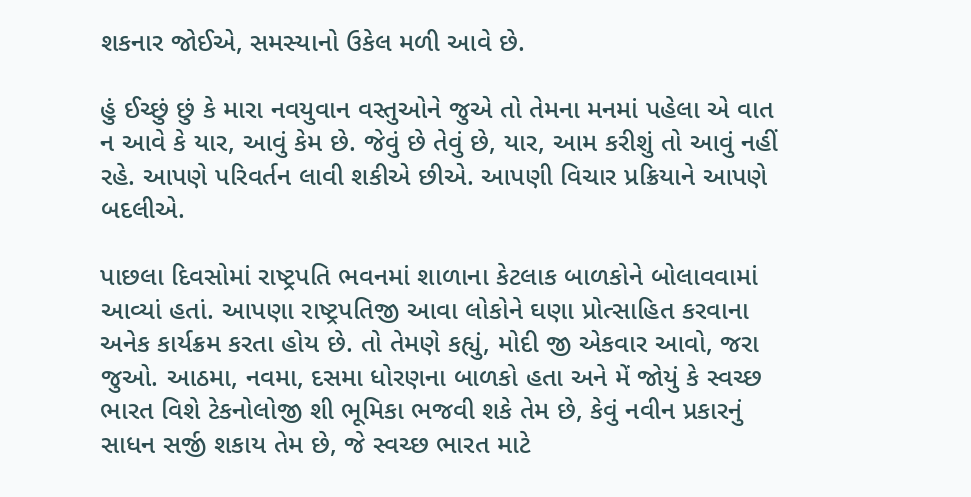શકનાર જોઈએ, સમસ્યાનો ઉકેલ મળી આવે છે.

હું ઈચ્છું છું કે મારા નવયુવાન વસ્તુઓને જુએ તો તેમના મનમાં પહેલા એ વાત ન આવે કે યાર, આવું કેમ છે. જેવું છે તેવું છે, યાર, આમ કરીશું તો આવું નહીં રહે. આપણે પરિવર્તન લાવી શકીએ છીએ. આપણી વિચાર પ્રક્રિયાને આપણે બદલીએ.

પાછલા દિવસોમાં રાષ્ટ્રપતિ ભવનમાં શાળાના કેટલાક બાળકોને બોલાવવામાં આવ્યાં હતાં. આપણા રાષ્ટ્રપતિજી આવા લોકોને ઘણા પ્રોત્સાહિત કરવાના અનેક કાર્યક્રમ કરતા હોય છે. તો તેમણે કહ્યું, મોદી જી એકવાર આવો, જરા જુઓ. આઠમા, નવમા, દસમા ધોરણના બાળકો હતા અને મેં જોયું કે સ્વચ્છ ભારત વિશે ટેકનોલોજી શી ભૂમિકા ભજવી શકે તેમ છે, કેવું નવીન પ્રકારનું સાધન સર્જી શકાય તેમ છે, જે સ્વચ્છ ભારત માટે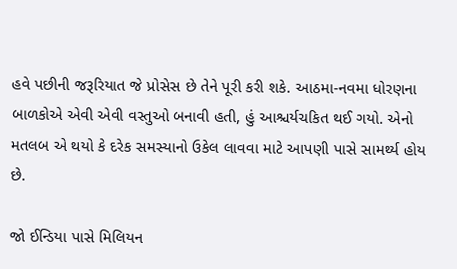હવે પછીની જરૂરિયાત જે પ્રોસેસ છે તેને પૂરી કરી શકે. આઠમા-નવમા ધોરણના બાળકોએ એવી એવી વસ્તુઓ બનાવી હતી, હું આશ્ચર્યચકિત થઈ ગયો. એનો મતલબ એ થયો કે દરેક સમસ્યાનો ઉકેલ લાવવા માટે આપણી પાસે સામર્થ્ય હોય છે.

જો ઈન્ડિયા પાસે મિલિયન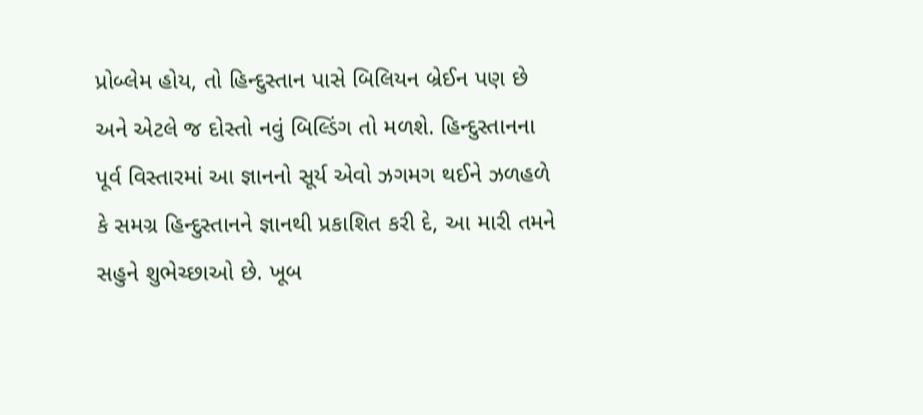પ્રોબ્લેમ હોય, તો હિન્દુસ્તાન પાસે બિલિયન બ્રેઈન પણ છે અને એટલે જ દોસ્તો નવું બિલ્ડિંગ તો મળશે. હિન્દુસ્તાનના પૂર્વ વિસ્તારમાં આ જ્ઞાનનો સૂર્ય એવો ઝગમગ થઈને ઝળહળે કે સમગ્ર હિન્દુસ્તાનને જ્ઞાનથી પ્રકાશિત કરી દે, આ મારી તમને સહુને શુભેચ્છાઓ છે. ખૂબ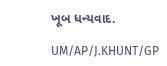ખૂબ ધન્યવાદ.

UM/AP/J.KHUNT/GP